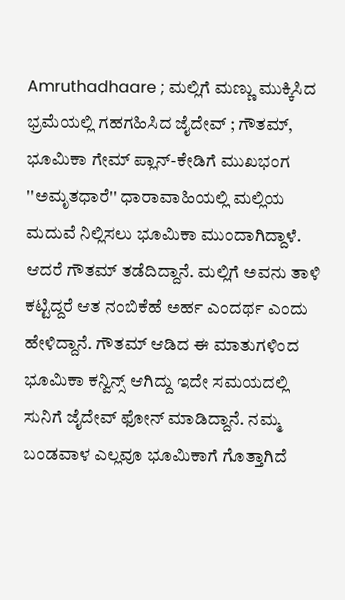Amruthadhaare ; ಮಲ್ಲಿಗೆ ಮಣ್ಣು ಮುಕ್ಕಿಸಿದ ಭ್ರಮೆಯಲ್ಲಿ ಗಹಗಹಿಸಿದ ಜೈದೇವ್ ; ಗೌತಮ್, ಭೂಮಿಕಾ ಗೇಮ್ ಪ್ಲಾನ್-ಕೇಡಿಗೆ ಮುಖಭಂಗ
''ಅಮೃತಧಾರೆ'' ಧಾರಾವಾಹಿಯಲ್ಲಿ ಮಲ್ಲಿಯ ಮದುವೆ ನಿಲ್ಲಿಸಲು ಭೂಮಿಕಾ ಮುಂದಾಗಿದ್ದಾಳೆ. ಆದರೆ ಗೌತಮ್ ತಡೆದಿದ್ದಾನೆ. ಮಲ್ಲಿಗೆ ಅವನು ತಾಳಿ ಕಟ್ಟಿದ್ದರೆ ಆತ ನಂಬಿಕೆಹೆ ಅರ್ಹ ಎಂದರ್ಥ ಎಂದು ಹೇಳಿದ್ದಾನೆ. ಗೌತಮ್ ಆಡಿದ ಈ ಮಾತುಗಳಿಂದ ಭೂಮಿಕಾ ಕನ್ವಿನ್ಸ್ ಆಗಿದ್ದು ಇದೇ ಸಮಯದಲ್ಲಿ ಸುನಿಗೆ ಜೈದೇವ್ ಫೋನ್ ಮಾಡಿದ್ದಾನೆ. ನಮ್ಮ ಬಂಡವಾಳ ಎಲ್ಲವೂ ಭೂಮಿಕಾಗೆ ಗೊತ್ತಾಗಿದೆ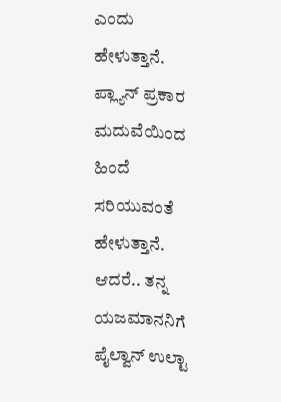ಎಂದು ಹೇಳುತ್ತಾನೆ. ಪ್ಲ್ಯಾನ್ ಪ್ರಕಾರ ಮದುವೆಯಿಂದ ಹಿಂದೆ ಸರಿಯುವಂತೆ ಹೇಳುತ್ತಾನೆ.
ಆದರೆ.. ತನ್ನ ಯಜಮಾನನಿಗೆ ಪೈಲ್ವಾನ್ ಉಲ್ಟಾ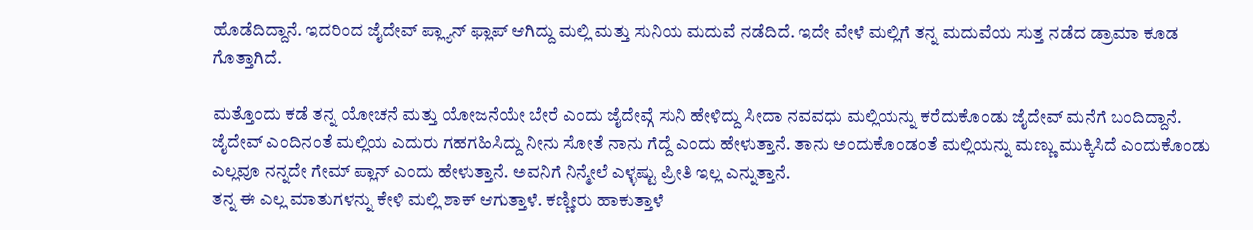ಹೊಡೆದಿದ್ದಾನೆ. ಇದರಿಂದ ಜೈದೇವ್ ಪ್ಲ್ಯಾನ್ ಫ್ಲಾಪ್ ಆಗಿದ್ದು ಮಲ್ಲಿ ಮತ್ತು ಸುನಿಯ ಮದುವೆ ನಡೆದಿದೆ. ಇದೇ ವೇಳೆ ಮಲ್ಲಿಗೆ ತನ್ನ ಮದುವೆಯ ಸುತ್ತ ನಡೆದ ಡ್ರಾಮಾ ಕೂಡ ಗೊತ್ತಾಗಿದೆ.

ಮತ್ತೊಂದು ಕಡೆ ತನ್ನ ಯೋಚನೆ ಮತ್ತು ಯೋಜನೆಯೇ ಬೇರೆ ಎಂದು ಜೈದೇವ್ಗೆ ಸುನಿ ಹೇಳಿದ್ದು ಸೀದಾ ನವವಧು ಮಲ್ಲಿಯನ್ನು ಕರೆದುಕೊಂಡು ಜೈದೇವ್ ಮನೆಗೆ ಬಂದಿದ್ದಾನೆ.
ಜೈದೇವ್ ಎಂದಿನಂತೆ ಮಲ್ಲಿಯ ಎದುರು ಗಹಗಹಿಸಿದ್ದು ನೀನು ಸೋತೆ ನಾನು ಗೆದ್ದೆ ಎಂದು ಹೇಳುತ್ತಾನೆ. ತಾನು ಅಂದುಕೊಂಡಂತೆ ಮಲ್ಲಿಯನ್ನು ಮಣ್ಣು ಮುಕ್ಕಿಸಿದೆ ಎಂದುಕೊಂಡು ಎಲ್ಲವೂ ನನ್ನದೇ ಗೇಮ್ ಪ್ಲಾನ್ ಎಂದು ಹೇಳುತ್ತಾನೆ. ಅವನಿಗೆ ನಿನ್ಮೇಲೆ ಎಳ್ಳಷ್ಟು ಪ್ರೀತಿ ಇಲ್ಲ ಎನ್ನುತ್ತಾನೆ.
ತನ್ನ ಈ ಎಲ್ಲ ಮಾತುಗಳನ್ನು ಕೇಳಿ ಮಲ್ಲಿ ಶಾಕ್ ಆಗುತ್ತಾಳೆ. ಕಣ್ಣೀರು ಹಾಕುತ್ತಾಳೆ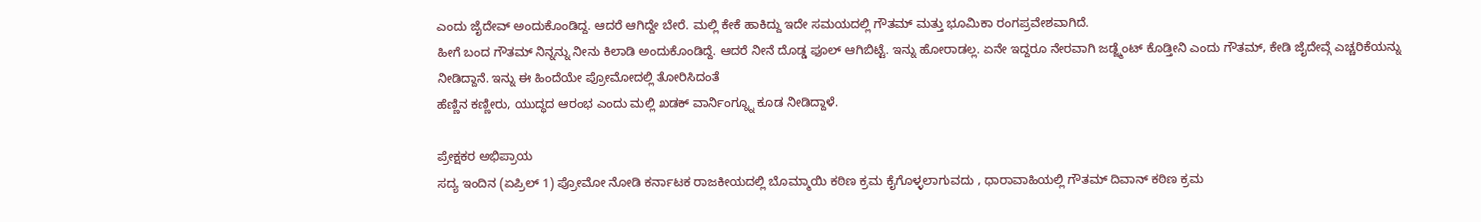ಎಂದು ಜೈದೇವ್ ಅಂದುಕೊಂಡಿದ್ದ. ಆದರೆ ಆಗಿದ್ದೇ ಬೇರೆ. ಮಲ್ಲಿ ಕೇಕೆ ಹಾಕಿದ್ದು ಇದೇ ಸಮಯದಲ್ಲಿ ಗೌತಮ್ ಮತ್ತು ಭೂಮಿಕಾ ರಂಗಪ್ರವೇಶವಾಗಿದೆ.
ಹೀಗೆ ಬಂದ ಗೌತಮ್ ನಿನ್ನನ್ನು ನೀನು ಕಿಲಾಡಿ ಅಂದುಕೊಂಡಿದ್ದೆ. ಆದರೆ ನೀನೆ ದೊಡ್ಡ ಫೂಲ್ ಆಗಿಬಿಟ್ಟೆ. ಇನ್ನು ಹೋರಾಡಲ್ಲ. ಏನೇ ಇದ್ದರೂ ನೇರವಾಗಿ ಜಡ್ಜ್ಮೆಂಟ್ ಕೊಡ್ತೀನಿ ಎಂದು ಗೌತಮ್, ಕೇಡಿ ಜೈದೇವ್ಗೆ ಎಚ್ಚರಿಕೆಯನ್ನು ನೀಡಿದ್ದಾನೆ. ಇನ್ನು ಈ ಹಿಂದೆಯೇ ಪ್ರೋಮೋದಲ್ಲಿ ತೋರಿಸಿದಂತೆ
ಹೆಣ್ಣಿನ ಕಣ್ಣೀರು, ಯುದ್ಧದ ಆರಂಭ ಎಂದು ಮಲ್ಲಿ ಖಡಕ್ ವಾರ್ನಿಂಗ್ನ್ನೂ ಕೂಡ ನೀಡಿದ್ದಾಳೆ.

ಪ್ರೇಕ್ಷಕರ ಅಭಿಪ್ರಾಯ
ಸದ್ಯ ಇಂದಿನ (ಏಪ್ರಿಲ್ 1) ಪ್ರೋಮೋ ನೋಡಿ ಕರ್ನಾಟಕ ರಾಜಕೀಯದಲ್ಲಿ ಬೊಮ್ಮಾಯಿ ಕಠಿಣ ಕ್ರಮ ಕೈಗೊಳ್ಳಲಾಗುವದು , ಧಾರಾವಾಹಿಯಲ್ಲಿ ಗೌತಮ್ ದಿವಾನ್ ಕಠಿಣ ಕ್ರಮ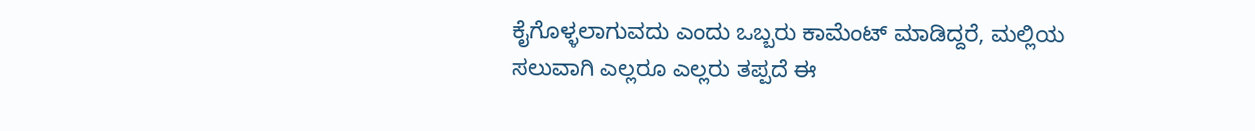ಕೈಗೊಳ್ಳಲಾಗುವದು ಎಂದು ಒಬ್ಬರು ಕಾಮೆಂಟ್ ಮಾಡಿದ್ದರೆ, ಮಲ್ಲಿಯ ಸಲುವಾಗಿ ಎಲ್ಲರೂ ಎಲ್ಲರು ತಪ್ಪದೆ ಈ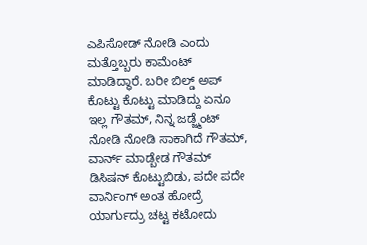ಎಪಿಸೋಡ್ ನೋಡಿ ಎಂದು ಮತ್ತೊಬ್ಬರು ಕಾಮೆಂಟ್ ಮಾಡಿದ್ಧಾರೆ. ಬರೀ ಬಿಲ್ಡ್ ಅಪ್ ಕೊಟ್ಟು ಕೊಟ್ಟು ಮಾಡಿದ್ದು ಏನೂ ಇಲ್ಲ ಗೌತಮ್, ನಿನ್ನ ಜಡ್ಜ್ಮೆಂಟ್ ನೋಡಿ ನೋಡಿ ಸಾಕಾಗಿದೆ ಗೌತಮ್, ವಾರ್ನ್ ಮಾಡ್ಬೇಡ ಗೌತಮ್ ಡಿಸಿಷನ್ ಕೊಟ್ಟುಬಿಡು, ಪದೇ ಪದೇ ವಾರ್ನಿಂಗ್ ಅಂತ ಹೋದ್ರೆ ಯಾರ್ಗುದ್ರು ಚಟ್ಟ ಕಟೋದು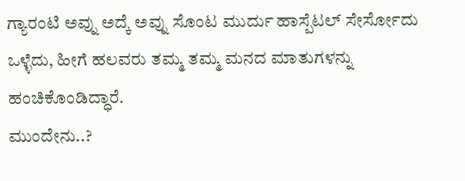ಗ್ಯಾರಂಟಿ ಅವ್ನು ಅದ್ಕೆ ಅವ್ನು ಸೊಂಟ ಮುರ್ದು ಹಾಸ್ಪೆಟಲ್ ಸೇರ್ಸೋದು ಒಳ್ಳೆದು, ಹೀಗೆ ಹಲವರು ತಮ್ಮ ತಮ್ಮ ಮನದ ಮಾತುಗಳನ್ನು ಹಂಚಿಕೊಂಡಿದ್ಧಾರೆ.
ಮುಂದೇನು..?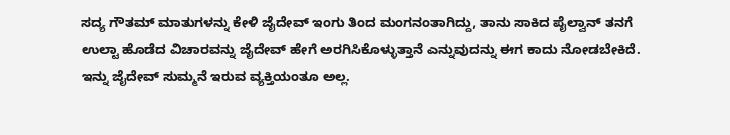ಸದ್ಯ ಗೌತಮ್ ಮಾತುಗಳನ್ನು ಕೇಳಿ ಜೈದೇವ್ ಇಂಗು ತಿಂದ ಮಂಗನಂತಾಗಿದ್ದು, ತಾನು ಸಾಕಿದ ಪೈಲ್ವಾನ್ ತನಗೆ ಉಲ್ಟಾ ಹೊಡೆದ ವಿಚಾರವನ್ನು ಜೈದೇವ್ ಹೇಗೆ ಅರಗಿಸಿಕೊಳ್ಳುತ್ತಾನೆ ಎನ್ನುವುದನ್ನು ಈಗ ಕಾದು ನೋಡಬೇಕಿದೆ. ಇನ್ನು ಜೈದೇವ್ ಸುಮ್ಮನೆ ಇರುವ ವ್ಯಕ್ತಿಯಂತೂ ಅಲ್ಲ.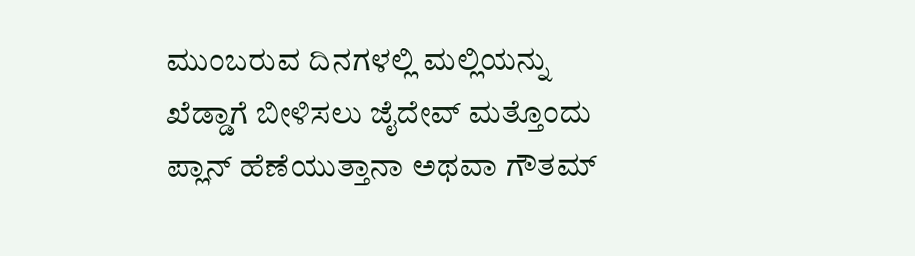ಮುಂಬರುವ ದಿನಗಳಲ್ಲಿ ಮಲ್ಲಿಯನ್ನು ಖೆಡ್ಡಾಗೆ ಬೀಳಿಸಲು ಜೈದೇವ್ ಮತ್ತೊಂದು ಪ್ಲಾನ್ ಹೆಣೆಯುತ್ತಾನಾ ಅಥವಾ ಗೌತಮ್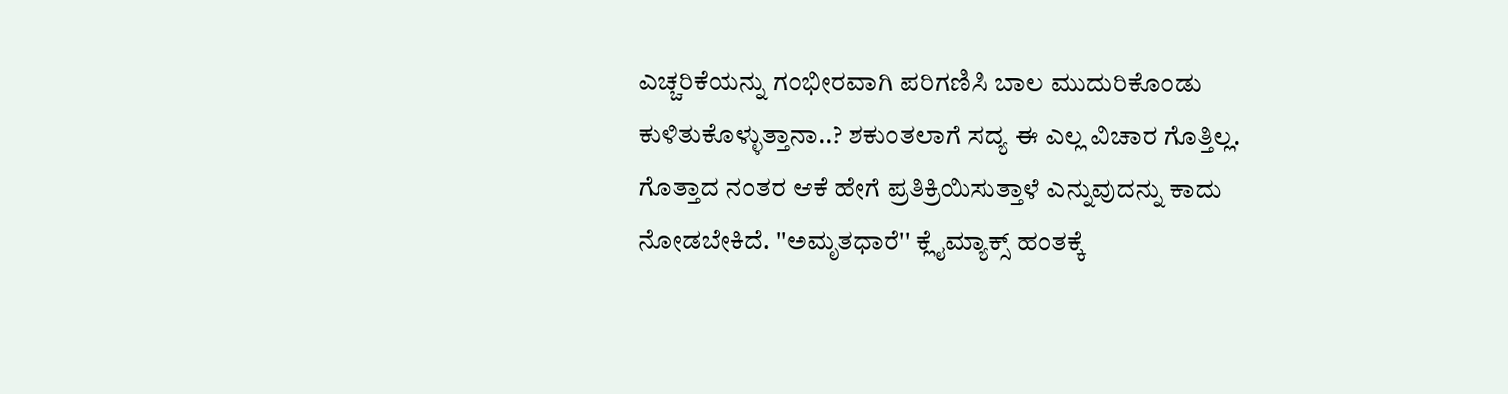ಎಚ್ಚರಿಕೆಯನ್ನು ಗಂಭೀರವಾಗಿ ಪರಿಗಣಿಸಿ ಬಾಲ ಮುದುರಿಕೊಂಡು ಕುಳಿತುಕೊಳ್ಳುತ್ತಾನಾ..? ಶಕುಂತಲಾಗೆ ಸದ್ಯ ಈ ಎಲ್ಲ ವಿಚಾರ ಗೊತ್ತಿಲ್ಲ. ಗೊತ್ತಾದ ನಂತರ ಆಕೆ ಹೇಗೆ ಪ್ರತಿಕ್ರಿಯಿಸುತ್ತಾಳೆ ಎನ್ನುವುದನ್ನು ಕಾದು ನೋಡಬೇಕಿದೆ. ''ಅಮೃತಧಾರೆ'' ಕ್ಲೈಮ್ಯಾಕ್ಸ್ ಹಂತಕ್ಕೆ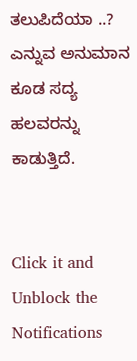ತಲುಪಿದೆಯಾ ..? ಎನ್ನುವ ಅನುಮಾನ ಕೂಡ ಸದ್ಯ ಹಲವರನ್ನು ಕಾಡುತ್ತಿದೆ.


Click it and Unblock the Notifications